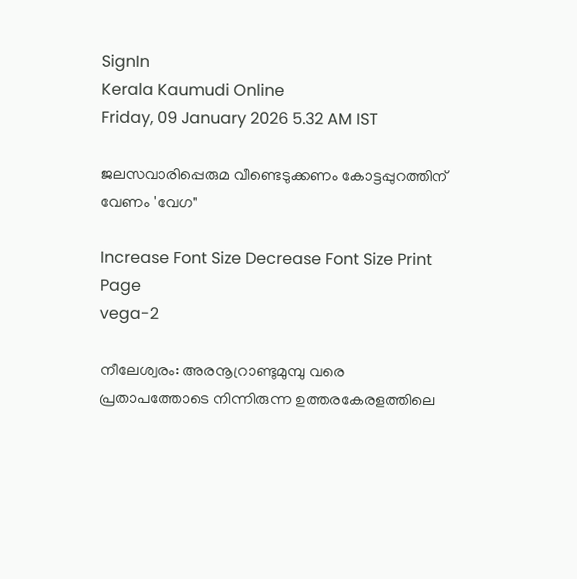SignIn
Kerala Kaumudi Online
Friday, 09 January 2026 5.32 AM IST

ജലസവാരിപ്പെരുമ വീണ്ടെടുക്കണം കോട്ടപ്പുറത്തിന് വേണം 'വേഗ"

Increase Font Size Decrease Font Size Print Page
vega-2

നീലേശ്വരം: അരനൂറ്രാണ്ടുമുമ്പു വരെ പ്രതാപത്തോടെ നിന്നിരുന്ന ഉത്തരകേരളത്തിലെ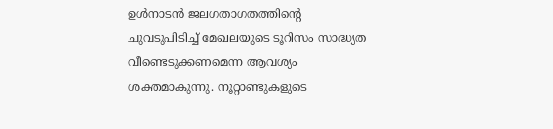ഉൾനാടൻ ജലഗതാഗതത്തിന്റെ ചുവടുപിടിച്ച് മേഖലയുടെ ടൂറിസം സാദ്ധ്യത വീണ്ടെടുക്കണമെന്ന ആവശ്യം ശക്തമാകുന്നു. നൂറ്റാണ്ടുകളുടെ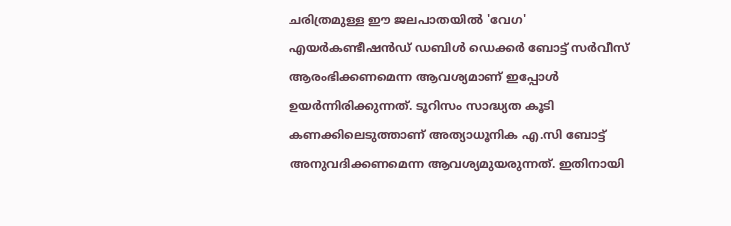ചരിത്രമുള്ള ഈ ജലപാതയിൽ 'വേഗ' എയർകണ്ടീഷൻഡ് ഡബിൾ ഡെക്കർ ബോട്ട് സർവീസ് ആരംഭിക്കണമെന്ന ആവശ്യമാണ് ഇപ്പോൾ ഉയർന്നിരിക്കുന്നത്. ടൂറിസം സാദ്ധ്യത കൂടി കണക്കിലെടുത്താണ് അത്യാധൂനിക എ.സി ബോട്ട് അനുവദിക്കണമെന്ന ആവശ്യമുയരുന്നത്. ഇതിനായി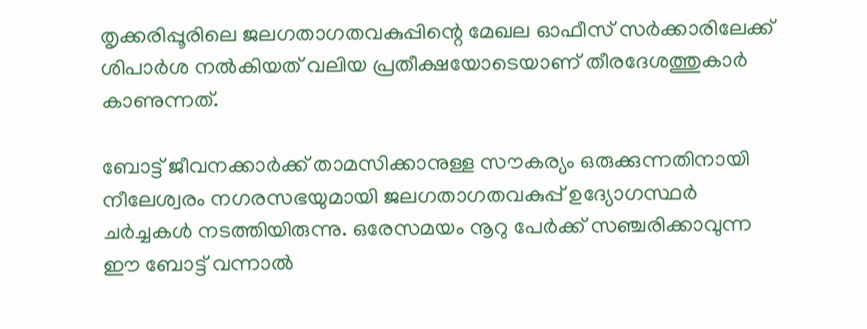തൃക്കരിപ്പൂരിലെ ജലഗതാഗതവകുപ്പിന്റെ മേഖല ഓഫീസ് സർക്കാരിലേക്ക് ശിപാർശ നൽകിയത് വലിയ പ്രതീക്ഷയോടെയാണ് തീരദേശത്തുകാർ കാണുന്നത്.

ബോട്ട് ജീവനക്കാർക്ക് താമസിക്കാനുള്ള സൗകര്യം ഒരുക്കുന്നതിനായി നീലേശ്വരം നഗരസഭയുമായി ജലഗതാഗതവകുപ്പ് ഉദ്യോഗസ്ഥർ ചർച്ചകൾ നടത്തിയിരുന്നു. ഒരേസമയം നൂറു പേർക്ക് സഞ്ചരിക്കാവുന്ന ഈ ബോട്ട് വന്നാൽ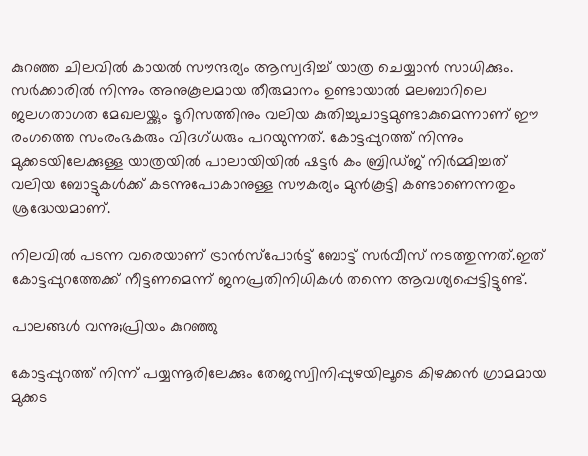കുറഞ്ഞ ചിലവിൽ കായൽ സൗന്ദര്യം ആസ്വദിച്ച് യാത്ര ചെയ്യാൻ സാധിക്കും. സർക്കാരിൽ നിന്നും അനുകൂലമായ തീരുമാനം ഉണ്ടായാൽ മലബാറിലെ ജലഗതാഗത മേഖലയ്ക്കും ടൂറിസത്തിനും വലിയ കുതിച്ചുചാട്ടമുണ്ടാകുമെന്നാണ് ഈ രംഗത്തെ സംരംഭകരും വിദഗ്ധരും പറയുന്നത്. കോട്ടപ്പുറത്ത് നിന്നും മുക്കടയിലേക്കുള്ള യാത്രയിൽ പാലായിയിൽ ഷട്ടർ കം ബ്രിഡ്ജ് നിർമ്മിച്ചത് വലിയ ബോട്ടുകൾക്ക് കടന്നുപോകാനുള്ള സൗകര്യം മുൻകൂട്ടി കണ്ടാണെന്നതും ശ്രദ്ധേയമാണ്.

നിലവിൽ പടന്ന വരെയാണ് ട്രാൻസ്പോർട്ട് ബോട്ട് സ‌ർവീസ് നടത്തുന്നത്.ഇത് കോട്ടപ്പുറത്തേക്ക് നീട്ടണമെന്ന് ജനപ്രതിനിധികൾ തന്നെ ആവശ്യപ്പെട്ടിട്ടുണ്ട്.

പാലങ്ങൾ വന്നു;പ്രിയം കുറഞ്ഞു

കോട്ടപ്പുറത്ത് നിന്ന് പയ്യന്നൂരിലേക്കും തേജസ്വിനിപ്പുഴയിലൂടെ കിഴക്കൻ ഗ്രാമമായ മുക്കട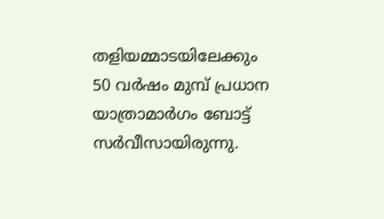തളിയമ്മാടയിലേക്കും 50 വർഷം മുമ്പ് പ്രധാന യാത്രാമാർഗം ബോട്ട് സർവീസായിരുന്നു.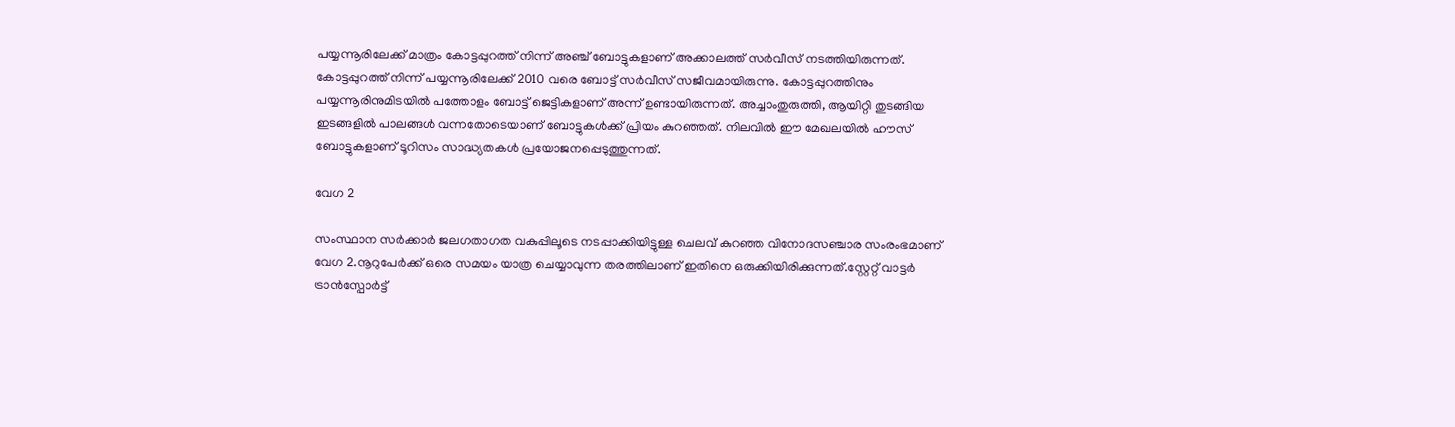പയ്യന്നൂരിലേക്ക് മാത്രം കോട്ടപ്പുറത്ത് നിന്ന് അഞ്ച് ബോട്ടുകളാണ് അക്കാലത്ത് സർ‌വീസ് നടത്തിയിരുന്നത്. കോട്ടപ്പുറത്ത് നിന്ന് പയ്യന്നൂരിലേക്ക് 2010 വരെ ബോട്ട് സർവീസ് സജീവമായിരുന്നു. കോട്ടപ്പുറത്തിനും പയ്യന്നൂരിനുമിടയിൽ പത്തോളം ബോട്ട് ജെട്ടികളാണ് അന്ന് ഉണ്ടായിരുന്നത്. അച്ചാംതുരുത്തി, ആയിറ്റി തുടങ്ങിയ ഇടങ്ങളിൽ പാലങ്ങൾ വന്നതോടെയാണ് ബോട്ടുകൾക്ക് പ്രിയം കുറഞ്ഞത്. നിലവിൽ ഈ മേഖലയിൽ ഹൗസ് ബോട്ടുകളാണ് ടൂറിസം സാദ്ധ്യതകൾ പ്രയോജനപ്പെടുത്തുന്നത്.

വേഗ 2

സംസ്ഥാന സർക്കാർ ജലഗതാഗത വകുപ്പിലൂടെ നടപ്പാക്കിയിട്ടുള്ള ചെലവ് കുറഞ്ഞ വിനോദസഞ്ചാര സംരംഭമാണ് വേഗ 2.നൂറുപേർക്ക് ഒരെ സമയം യാത്ര ചെയ്യാവുന്ന തരത്തിലാണ് ഇതിനെ ഒരുക്കിയിരിക്കുന്നത്.സ്റ്റേറ്റ് വാട്ടർ ട്രാൻസ്പോർട്ട്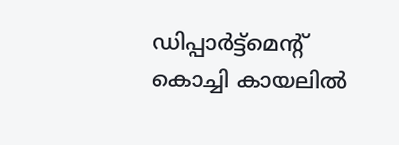ഡിപ്പാർട്ട്‌മെന്റ് കൊച്ചി കായലിൽ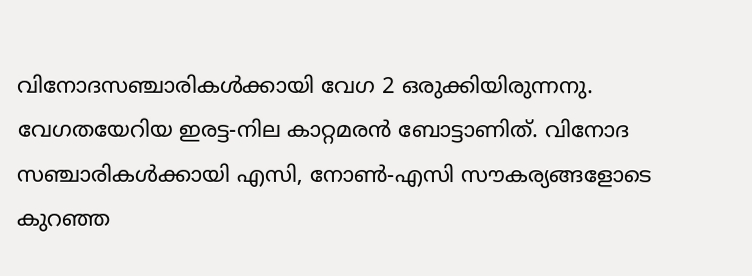വിനോദസഞ്ചാരികൾക്കായി വേഗ 2 ഒരുക്കിയിരുന്നനു. വേഗതയേറിയ ഇരട്ട-നില കാറ്റമരൻ ബോട്ടാണിത്. വിനോദ സഞ്ചാരികൾക്കായി എസി, നോൺ-എസി സൗകര്യങ്ങളോടെ കുറഞ്ഞ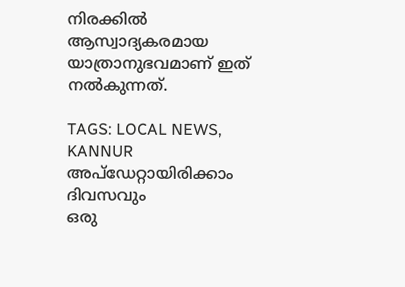നിരക്കിൽ ആസ്വാദ്യകരമായ യാത്രാനുഭവമാണ് ഇത് നൽകുന്നത്.

TAGS: LOCAL NEWS, KANNUR
അപ്ഡേറ്റായിരിക്കാം ദിവസവും
ഒരു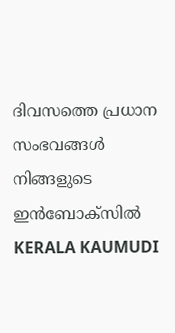ദിവസത്തെ പ്രധാന സംഭവങ്ങൾ നിങ്ങളുടെ ഇൻബോക്സിൽ
KERALA KAUMUDI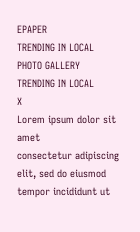EPAPER
TRENDING IN LOCAL
PHOTO GALLERY
TRENDING IN LOCAL
X
Lorem ipsum dolor sit amet
consectetur adipiscing elit, sed do eiusmod tempor incididunt ut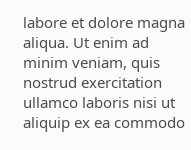labore et dolore magna aliqua. Ut enim ad minim veniam, quis nostrud exercitation ullamco laboris nisi ut aliquip ex ea commodo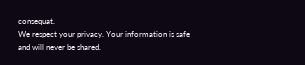consequat.
We respect your privacy. Your information is safe and will never be shared.